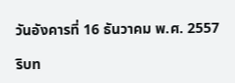วันอังคารที่ 16 ธันวาคม พ.ศ. 2557

ริบท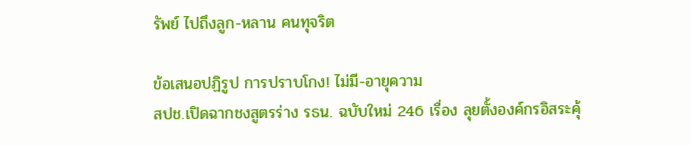รัพย์ ไปถึงลูก-หลาน คนทุจริต

ข้อเสนอปฏิรูป การปราบโกง! ไม่มี-อายุความ
สปช.เปิดฉากชงสูตรร่าง รธน. ฉบับใหม่ 246 เรื่อง ลุยตั้งองค์กรอิสระคุ้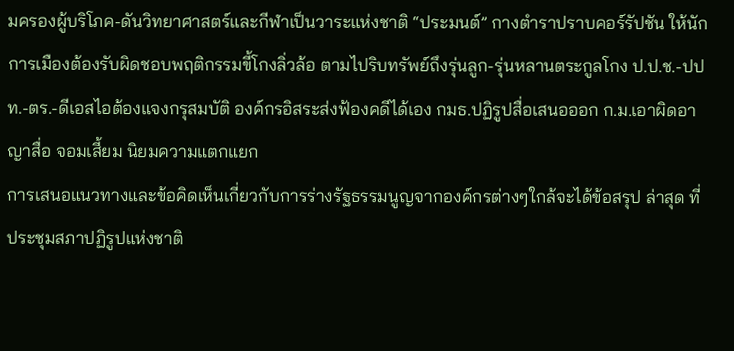มครองผู้บริโภค-ดันวิทยาศาสตร์และกีฬาเป็นวาระแห่งชาติ “ประมนต์” กางตำราปราบคอร์รัปชัน ให้นักการเมืองต้องรับผิดชอบพฤติกรรมขี้โกงลิ่วล้อ ตามไปริบทรัพย์ถึงรุ่นลูก-รุ่นหลานตระกูลโกง ป.ป.ช.-ปปท.-ตร.-ดีเอสไอต้องแจงกรุสมบัติ องค์กรอิสระส่งฟ้องคดีได้เอง กมธ.ปฏิรูปสื่อเสนอออก ก.ม.เอาผิดอาญาสื่อ จอมเสี้ยม นิยมความแตกแยก
การเสนอแนวทางและข้อคิดเห็นเกี่ยวกับการร่างรัฐธรรมนูญจากองค์กรต่างๆใกล้จะได้ข้อสรุป ล่าสุด ที่ประชุมสภาปฏิรูปแห่งชาติ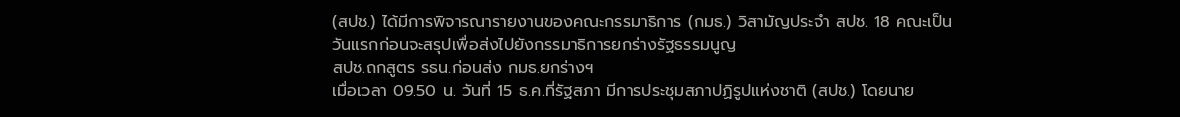(สปช.) ได้มีการพิจารณารายงานของคณะกรรมาธิการ (กมธ.) วิสามัญประจำ สปช. 18 คณะเป็นวันแรกก่อนจะสรุปเพื่อส่งไปยังกรรมาธิการยกร่างรัฐธรรมนูญ
สปช.ถกสูตร รธน.ก่อนส่ง กมธ.ยกร่างฯ
เมื่อเวลา 09.50 น. วันที่ 15 ธ.ค.ที่รัฐสภา มีการประชุมสภาปฏิรูปแห่งชาติ (สปช.) โดยนาย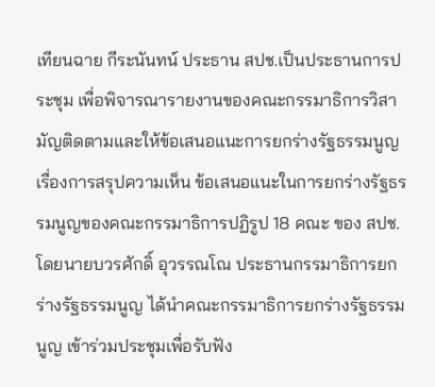เทียนฉาย กีระนันทน์ ประธาน สปช.เป็นประธานการประชุม เพื่อพิจารณารายงานของคณะกรรมาธิการวิสามัญติดตามและให้ข้อเสนอแนะการยกร่างรัฐธรรมนูญ เรื่องการสรุปความเห็น ข้อเสนอแนะในการยกร่างรัฐธรรมนูญของคณะกรรมาธิการปฏิรูป 18 คณะ ของ สปช. โดยนายบวรศักดิ์ อุวรรณโณ ประธานกรรมาธิการยกร่างรัฐธรรมนูญ ได้นำคณะกรรมาธิการยกร่างรัฐธรรมนูญ เข้าร่วมประชุมเพื่อรับฟัง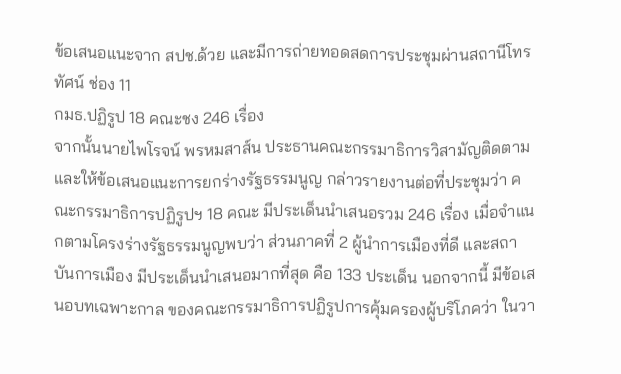ข้อเสนอแนะจาก สปช.ด้วย และมีการถ่ายทอดสดการประชุมผ่านสถานีโทรทัศน์ ช่อง 11
กมธ.ปฏิรูป 18 คณะชง 246 เรื่อง
จากนั้นนายไพโรจน์ พรหมสาส์น ประธานคณะกรรมาธิการวิสามัญติดตามและให้ข้อเสนอแนะการยกร่างรัฐธรรมนูญ กล่าวรายงานต่อที่ประชุมว่า คณะกรรมาธิการปฏิรูปฯ 18 คณะ มีประเด็นนำเสนอรวม 246 เรื่อง เมื่อจำแนกตามโครงร่างรัฐธรรมนูญพบว่า ส่วนภาคที่ 2 ผู้นำการเมืองที่ดี และสถาบันการเมือง มีประเด็นนำเสนอมากที่สุด คือ 133 ประเด็น นอกจากนี้ มีข้อเสนอบทเฉพาะกาล ของคณะกรรมาธิการปฏิรูปการคุ้มครองผู้บริโภคว่า ในวา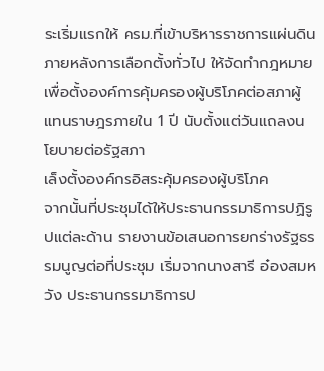ระเริ่มแรกให้ ครม.ที่เข้าบริหารราชการแผ่นดิน ภายหลังการเลือกตั้งทั่วไป ให้จัดทำกฎหมาย เพื่อตั้งองค์การคุ้มครองผู้บริโภคต่อสภาผู้แทนราษฎรภายใน 1 ปี นับตั้งแต่วันแถลงนโยบายต่อรัฐสภา
เล็งตั้งองค์กรอิสระคุ้มครองผู้บริโภค
จากนั้นที่ประชุมได้ให้ประธานกรรมาธิการปฏิรูปแต่ละด้าน รายงานข้อเสนอการยกร่างรัฐธรรมนูญต่อที่ประชุม เริ่มจากนางสารี อ๋องสมหวัง ประธานกรรมาธิการป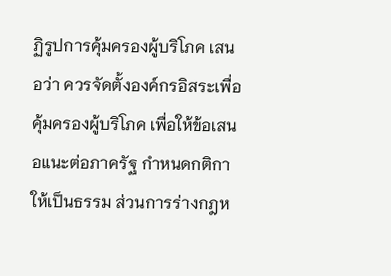ฏิรูปการคุ้มครองผู้บริโภค เสนอว่า ควรจัดตั้งองค์กรอิสระเพื่อคุ้มครองผู้บริโภค เพื่อให้ข้อเสนอแนะต่อภาครัฐ กำหนดกติกาให้เป็นธรรม ส่วนการร่างกฎห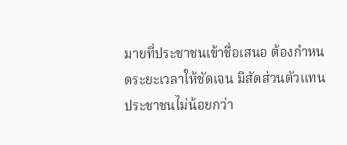มายที่ประชาชนเข้าชื่อเสนอ ต้องกำหนดระยะเวลาให้ชัดเจน มีสัดส่วนตัวแทนประชาชนไม่น้อยกว่า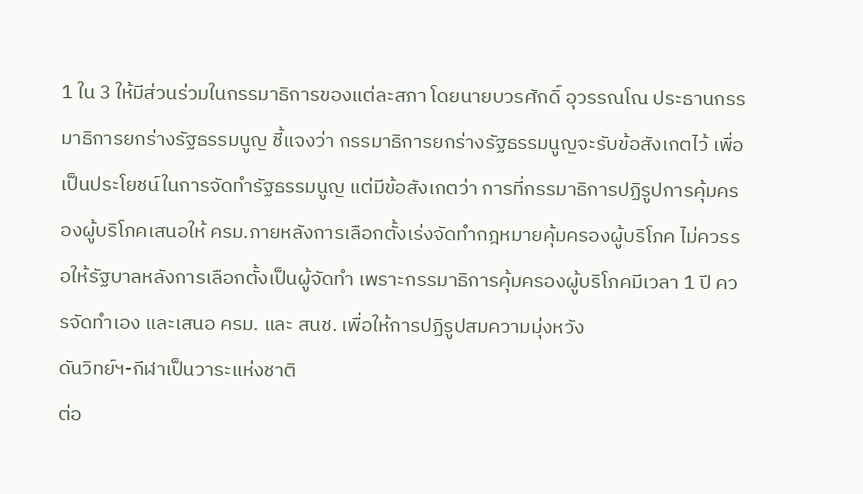1 ใน 3 ให้มีส่วนร่วมในกรรมาธิการของแต่ละสภา โดยนายบวรศักดิ์ อุวรรณโณ ประธานกรรมาธิการยกร่างรัฐธรรมนูญ ชี้แจงว่า กรรมาธิการยกร่างรัฐธรรมนูญจะรับข้อสังเกตไว้ เพื่อเป็นประโยชน์ในการจัดทำรัฐธรรมนูญ แต่มีข้อสังเกตว่า การที่กรรมาธิการปฏิรูปการคุ้มครองผู้บริโภคเสนอให้ ครม.ภายหลังการเลือกตั้งเร่งจัดทำกฎหมายคุ้มครองผู้บริโภค ไม่ควรรอให้รัฐบาลหลังการเลือกตั้งเป็นผู้จัดทำ เพราะกรรมาธิการคุ้มครองผู้บริโภคมีเวลา 1 ปี ควรจัดทำเอง และเสนอ ครม. และ สนช. เพื่อให้การปฏิรูปสมความมุ่งหวัง
ดันวิทย์ฯ-กีฬาเป็นวาระแห่งชาติ
ต่อ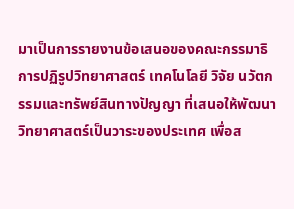มาเป็นการรายงานข้อเสนอของคณะกรรมาธิการปฏิรูปวิทยาศาสตร์ เทคโนโลยี วิจัย นวัตกรรมและทรัพย์สินทางปัญญา ที่เสนอให้พัฒนาวิทยาศาสตร์เป็นวาระของประเทศ เพื่อส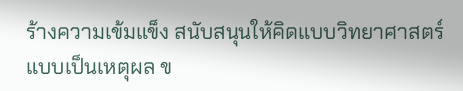ร้างความเข้มแข็ง สนับสนุนให้คิดแบบวิทยาศาสตร์แบบเป็นเหตุผล ข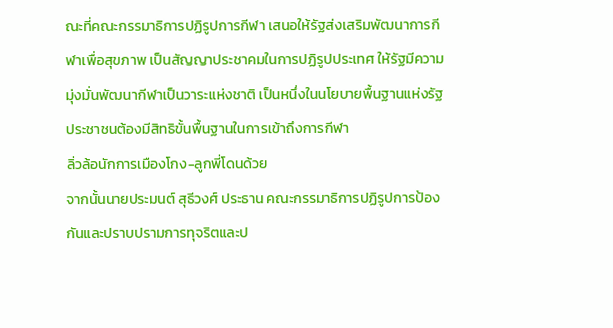ณะที่คณะกรรมาธิการปฏิรูปการกีฬา เสนอให้รัฐส่งเสริมพัฒนาการกีฬาเพื่อสุขภาพ เป็นสัญญาประชาคมในการปฏิรูปประเทศ ให้รัฐมีความมุ่งมั่นพัฒนากีฬาเป็นวาระแห่งชาติ เป็นหนึ่งในนโยบายพื้นฐานแห่งรัฐ ประชาชนต้องมีสิทธิขั้นพื้นฐานในการเข้าถึงการกีฬา
ลิ่วล้อนักการเมืองโกง-ลูกพี่โดนด้วย
จากนั้นนายประมนต์ สุธีวงศ์ ประธาน คณะกรรมาธิการปฏิรูปการป้องกันและปราบปรามการทุจริตและป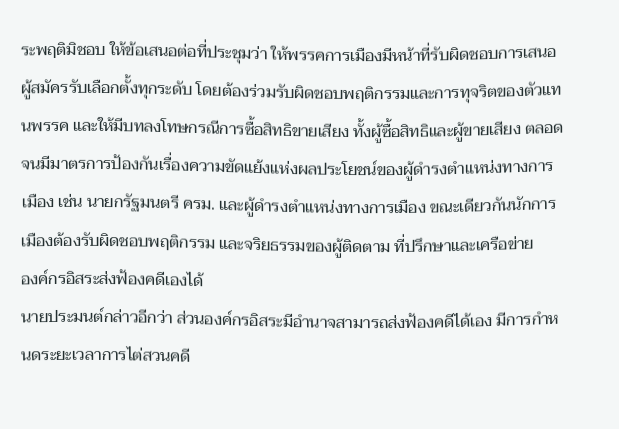ระพฤติมิชอบ ให้ข้อเสนอต่อที่ประชุมว่า ให้พรรคการเมืองมีหน้าที่รับผิดชอบการเสนอผู้สมัครรับเลือกตั้งทุกระดับ โดยต้องร่วมรับผิดชอบพฤติกรรมและการทุจริตของตัวแทนพรรค และให้มีบทลงโทษกรณีการซื้อสิทธิขายเสียง ทั้งผู้ซื้อสิทธิและผู้ขายเสียง ตลอดจนมีมาตรการป้องกันเรื่องความขัดแย้งแห่งผลประโยชน์ของผู้ดำรงตำแหน่งทางการเมือง เช่น นายกรัฐมนตรี ครม. และผู้ดำรงตำแหน่งทางการเมือง ขณะเดียวกันนักการเมืองต้องรับผิดชอบพฤติกรรม และจริยธรรมของผู้ติดตาม ที่ปรึกษาและเครือข่าย
องค์กรอิสระส่งฟ้องคดีเองได้
นายประมนต์กล่าวอีกว่า ส่วนองค์กรอิสระมีอำนาจสามารถส่งฟ้องคดีได้เอง มีการกำหนดระยะเวลาการไต่สวนคดี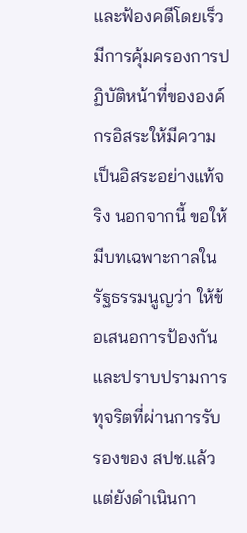และฟ้องคดีโดยเร็ว มีการคุ้มครองการปฏิบัติหน้าที่ขององค์กรอิสระให้มีความเป็นอิสระอย่างแท้จริง นอกจากนี้ ขอให้มีบทเฉพาะกาลในรัฐธรรมนูญว่า ให้ข้อเสนอการป้องกันและปราบปรามการทุจริตที่ผ่านการรับรองของ สปช.แล้ว แต่ยังดำเนินกา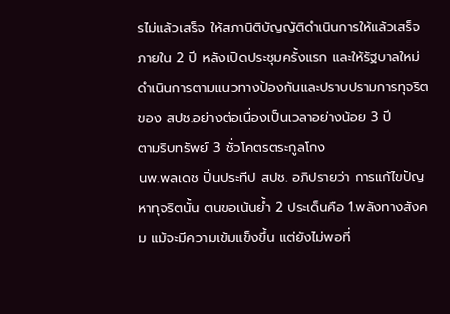รไม่แล้วเสร็จ ให้สภานิติบัญญัติดำเนินการให้แล้วเสร็จภายใน 2 ปี หลังเปิดประชุมครั้งแรก และให้รัฐบาลใหม่ดำเนินการตามแนวทางป้องกันและปราบปรามการทุจริตของ สปช.อย่างต่อเนื่องเป็นเวลาอย่างน้อย 3 ปี
ตามริบทรัพย์ 3 ชั่วโคตรตระกูลโกง
นพ.พลเดช ปิ่นประทีป สปช. อภิปรายว่า การแก้ไขปัญหาทุจริตนั้น ตนขอเน้นย้ำ 2 ประเด็นคือ 1.พลังทางสังคม แม้จะมีความเข้มแข็งขึ้น แต่ยังไม่พอที่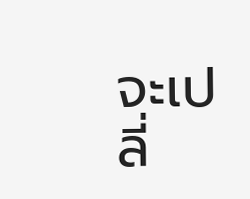จะเปลี่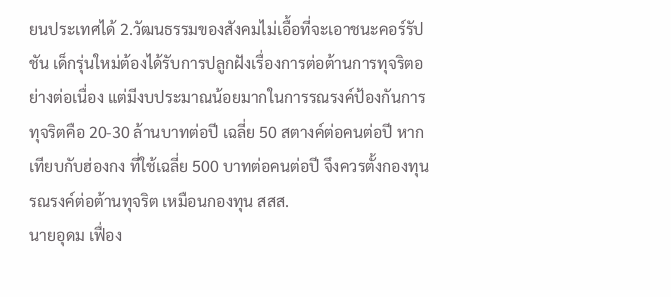ยนประเทศได้ 2.วัฒนธรรมของสังคมไม่เอื้อที่จะเอาชนะคอร์รัปชัน เด็กรุ่นใหม่ต้องได้รับการปลูกฝังเรื่องการต่อต้านการทุจริตอย่างต่อเนื่อง แต่มีงบประมาณน้อยมากในการรณรงค์ป้องกันการทุจริตคือ 20-30 ล้านบาทต่อปี เฉลี่ย 50 สตางค์ต่อคนต่อปี หากเทียบกับฮ่องกง ที่ใช้เฉลี่ย 500 บาทต่อคนต่อปี จึงควรตั้งกองทุนรณรงค์ต่อต้านทุจริต เหมือนกองทุน สสส.
นายอุดม เฟื่อง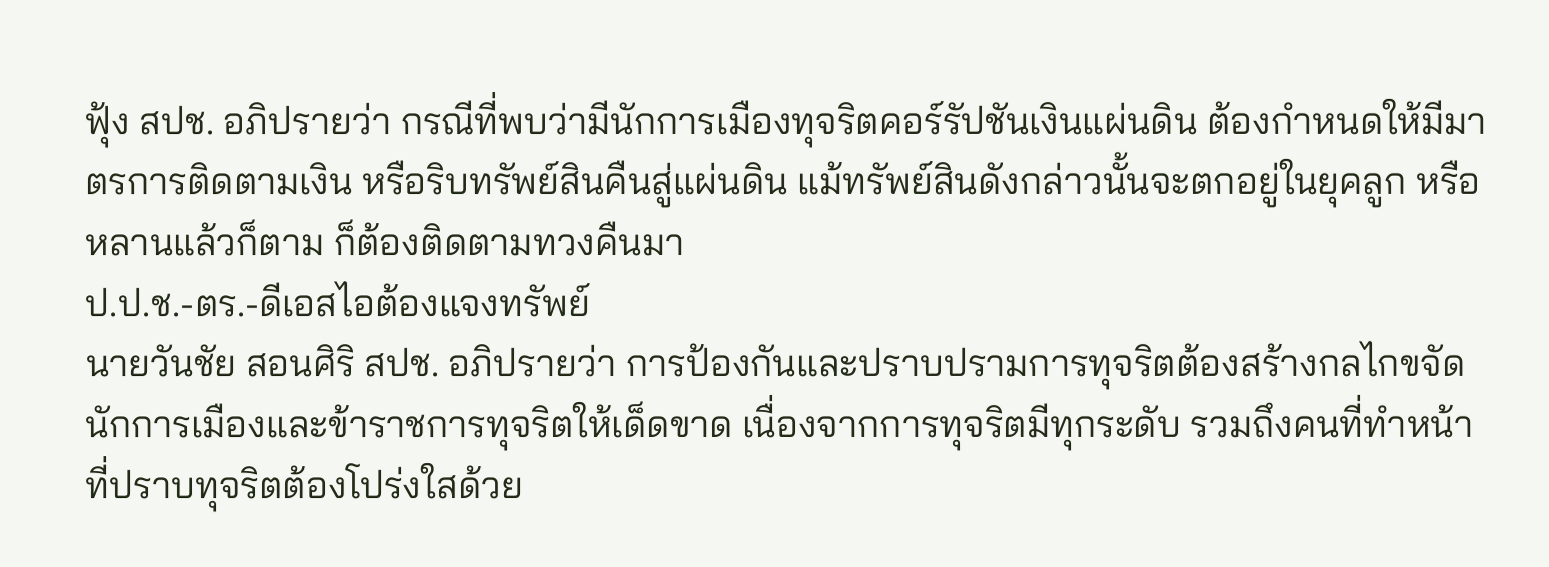ฟุ้ง สปช. อภิปรายว่า กรณีที่พบว่ามีนักการเมืองทุจริตคอร์รัปชันเงินแผ่นดิน ต้องกำหนดให้มีมาตรการติดตามเงิน หรือริบทรัพย์สินคืนสู่แผ่นดิน แม้ทรัพย์สินดังกล่าวนั้นจะตกอยู่ในยุคลูก หรือหลานแล้วก็ตาม ก็ต้องติดตามทวงคืนมา
ป.ป.ช.-ตร.-ดีเอสไอต้องแจงทรัพย์
นายวันชัย สอนศิริ สปช. อภิปรายว่า การป้องกันและปราบปรามการทุจริตต้องสร้างกลไกขจัดนักการเมืองและข้าราชการทุจริตให้เด็ดขาด เนื่องจากการทุจริตมีทุกระดับ รวมถึงคนที่ทำหน้าที่ปราบทุจริตต้องโปร่งใสด้วย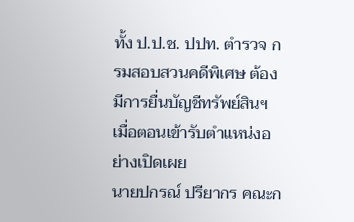ทั้ง ป.ป.ช. ปปท. ตำรวจ กรมสอบสวนคดีพิเศษ ต้องมีการยื่นบัญชีทรัพย์สินฯ เมื่อตอนเข้ารับตำแหน่งอย่างเปิดเผย
นายปกรณ์ ปรียากร คณะก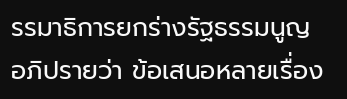รรมาธิการยกร่างรัฐธรรมนูญ อภิปรายว่า ข้อเสนอหลายเรื่อง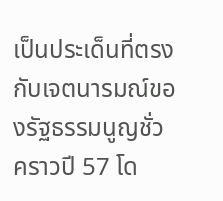เป็นประเด็นที่ตรงกับเจตนารมณ์ของรัฐธรรมนูญชั่วคราวปี 57 โด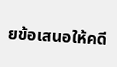ยข้อเสนอให้คดี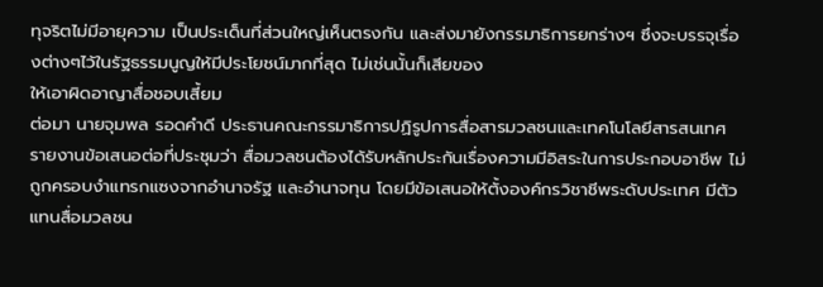ทุจริตไม่มีอายุความ เป็นประเด็นที่ส่วนใหญ่เห็นตรงกัน และส่งมายังกรรมาธิการยกร่างฯ ซึ่งจะบรรจุเรื่องต่างๆไว้ในรัฐธรรมนูญให้มีประโยชน์มากที่สุด ไม่เช่นนั้นก็เสียของ
ให้เอาผิดอาญาสื่อชอบเสี้ยม
ต่อมา นายจุมพล รอดคำดี ประธานคณะกรรมาธิการปฏิรูปการสื่อสารมวลชนและเทคโนโลยีสารสนเทศ รายงานข้อเสนอต่อที่ประชุมว่า สื่อมวลชนต้องได้รับหลักประกันเรื่องความมีอิสระในการประกอบอาชีพ ไม่ถูกครอบงำแทรกแซงจากอำนาจรัฐ และอำนาจทุน โดยมีข้อเสนอให้ตั้งองค์กรวิชาชีพระดับประเทศ มีตัวแทนสื่อมวลชน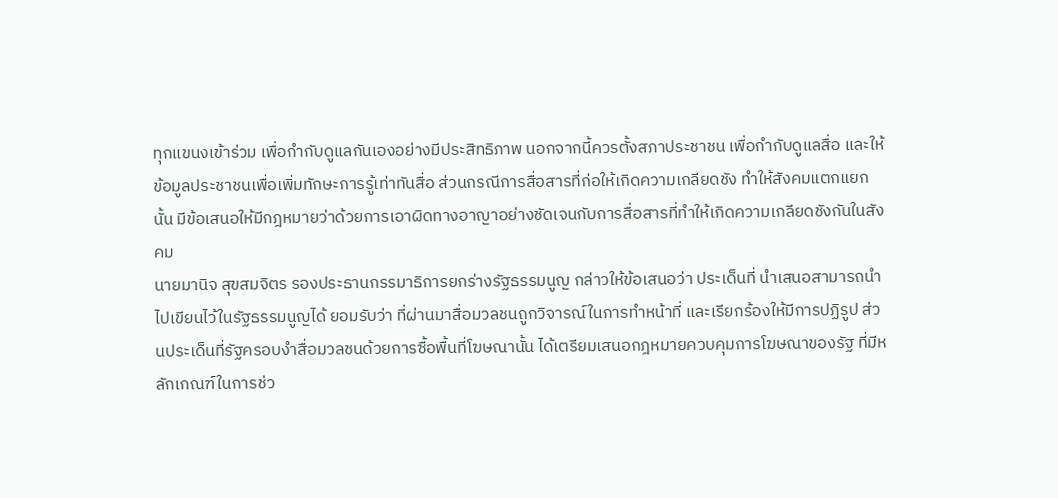ทุกแขนงเข้าร่วม เพื่อกำกับดูแลกันเองอย่างมีประสิทธิภาพ นอกจากนี้ควรตั้งสภาประชาชน เพื่อกำกับดูแลสื่อ และให้ข้อมูลประชาชนเพื่อเพิ่มทักษะการรู้เท่าทันสื่อ ส่วนกรณีการสื่อสารที่ก่อให้เกิดความเกลียดชัง ทำให้สังคมแตกแยกนั้น มีข้อเสนอให้มีกฎหมายว่าด้วยการเอาผิดทางอาญาอย่างชัดเจนกับการสื่อสารที่ทำให้เกิดความเกลียดชังกันในสังคม
นายมานิจ สุขสมจิตร รองประธานกรรมาธิการยกร่างรัฐธรรมนูญ กล่าวให้ข้อเสนอว่า ประเด็นที่ นำเสนอสามารถนำไปเขียนไว้ในรัฐธรรมนูญได้ ยอมรับว่า ที่ผ่านมาสื่อมวลชนถูกวิจารณ์ในการทำหน้าที่ และเรียกร้องให้มีการปฏิรูป ส่วนประเด็นที่รัฐครอบงำสื่อมวลชนด้วยการซื้อพื้นที่โฆษณานั้น ได้เตรียมเสนอกฎหมายควบคุมการโฆษณาของรัฐ ที่มีหลักเกณฑ์ในการช่ว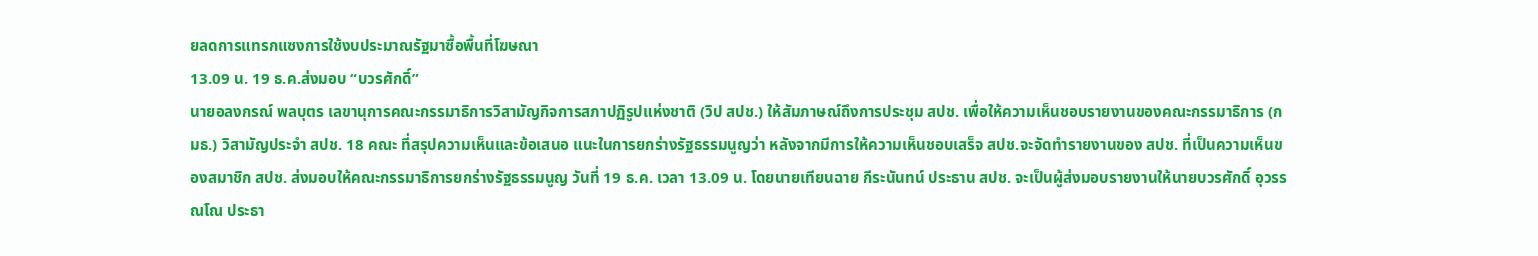ยลดการแทรกแซงการใช้งบประมาณรัฐมาซื้อพื้นที่โฆษณา
13.09 น. 19 ธ.ค.ส่งมอบ “บวรศักดิ์”
นายอลงกรณ์ พลบุตร เลขานุการคณะกรรมาธิการวิสามัญกิจการสภาปฏิรูปแห่งชาติ (วิป สปช.) ให้สัมภาษณ์ถึงการประชุม สปช. เพื่อให้ความเห็นชอบรายงานของคณะกรรมาธิการ (กมธ.) วิสามัญประจำ สปช. 18 คณะ ที่สรุปความเห็นและข้อเสนอ แนะในการยกร่างรัฐธรรมนูญว่า หลังจากมีการให้ความเห็นชอบเสร็จ สปช.จะจัดทำรายงานของ สปช. ที่เป็นความเห็นของสมาชิก สปช. ส่งมอบให้คณะกรรมาธิการยกร่างรัฐธรรมนูญ วันที่ 19 ธ.ค. เวลา 13.09 น. โดยนายเทียนฉาย กีระนันทน์ ประธาน สปช. จะเป็นผู้ส่งมอบรายงานให้นายบวรศักดิ์ อุวรรณโณ ประธา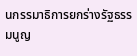นกรรมาธิการยกร่างรัฐธรรมนูญ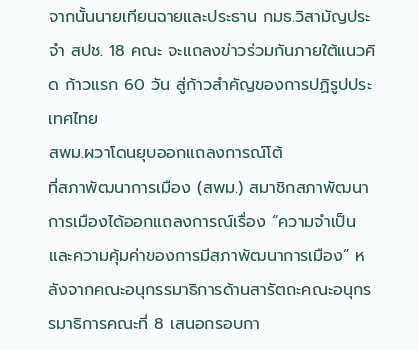จากนั้นนายเทียนฉายและประธาน กมธ.วิสามัญประจำ สปช. 18 คณะ จะแถลงข่าวร่วมกันภายใต้แนวคิด ก้าวแรก 60 วัน สู่ก้าวสำคัญของการปฏิรูปประเทศไทย
สพม.ผวาโดนยุบออกแถลงการณ์โต้
ที่สภาพัฒนาการเมือง (สพม.) สมาชิกสภาพัฒนาการเมืองได้ออกแถลงการณ์เรื่อง “ความจำเป็นและความคุ้มค่าของการมีสภาพัฒนาการเมือง” หลังจากคณะอนุกรรมาธิการด้านสารัตถะคณะอนุกรรมาธิการคณะที่ 8 เสนอกรอบกา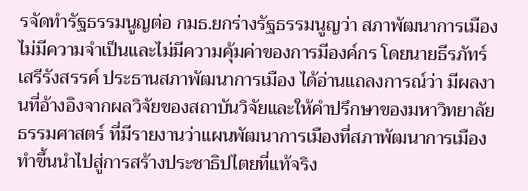รจัดทำรัฐธรรมนูญต่อ กมธ.ยกร่างรัฐธรรมนูญว่า สภาพัฒนาการเมืองไม่มีความจำเป็นและไม่มีความคุ้มค่าของการมีองค์กร โดยนายธีรภัทร์ เสรีรังสรรค์ ประธานสภาพัฒนาการเมือง ได้อ่านแถลงการณ์ว่า มีผลงานที่อ้างอิงจากผลวิจัยของสถาบันวิจัยและให้คำปรึกษาของมหาวิทยาลัยธรรมศาสตร์ ที่มีรายงานว่าแผนพัฒนาการเมืองที่สภาพัฒนาการเมืองทำขึ้นนำไปสู่การสร้างประชาธิปไตยที่แท้จริง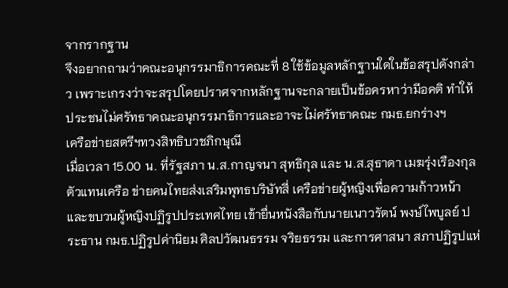จากรากฐาน
จึงอยากถามว่าคณะอนุกรรมาธิการคณะที่ 8 ใช้ข้อมูลหลักฐานใดในข้อสรุปดังกล่าว เพราะเกรงว่าจะสรุปโดยปราศจากหลักฐานจะกลายเป็นข้อครหาว่ามีอคติ ทำให้ประชนไม่ศรัทธาคณะอนุกรรมาธิการและอาจะไม่ศรัทธาคณะ กมธ.ยกร่างฯ
เครือข่ายสตรีฯทวงสิทธิบวชภิกษุณี
เมื่อเวลา 15.00 น. ที่รัฐสภา น.ส.กาญจนา สุทธิกุล และ น.ส.สุธาดา เมฆรุ่งเรืองกุล ตัวแทนเครือ ข่ายคนไทยส่งเสริมพุทธบริษัทสี่ เครือข่ายผู้หญิงเพื่อความก้าวหน้า และขบวนผู้หญิงปฏิรูปประเทศไทย เข้ายื่นหนังสือกับนายเนาวรัตน์ พงษ์ไพบูลย์ ประธาน กมธ.ปฏิรูปค่านิยม ศิลปวัฒนธรรม จริยธรรม และการศาสนา สภาปฏิรูปแห่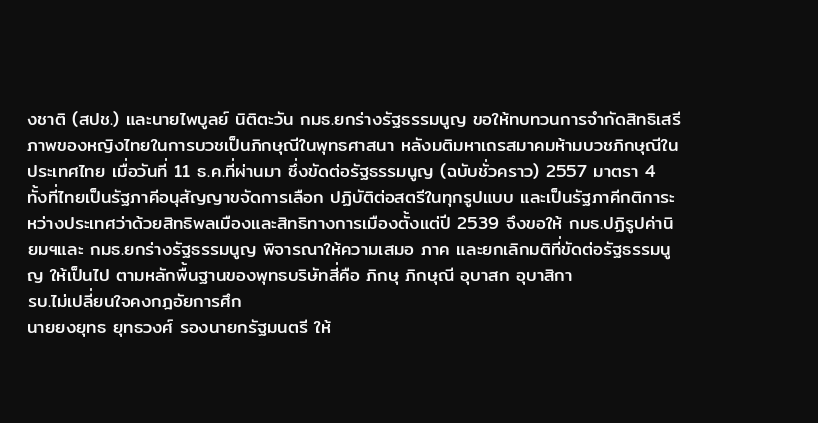งชาติ (สปช.) และนายไพบูลย์ นิติตะวัน กมธ.ยกร่างรัฐธรรมนูญ ขอให้ทบทวนการจำกัดสิทธิเสรีภาพของหญิงไทยในการบวชเป็นภิกษุณีในพุทธศาสนา หลังมติมหาเถรสมาคมห้ามบวชภิกษุณีในประเทศไทย เมื่อวันที่ 11 ธ.ค.ที่ผ่านมา ซึ่งขัดต่อรัฐธรรมนูญ (ฉบับชั่วคราว) 2557 มาตรา 4 ทั้งที่ไทยเป็นรัฐภาคีอนุสัญญาขจัดการเลือก ปฏิบัติต่อสตรีในทุกรูปแบบ และเป็นรัฐภาคีกติการะหว่างประเทศว่าด้วยสิทธิพลเมืองและสิทธิทางการเมืองตั้งแต่ปี 2539 จึงขอให้ กมธ.ปฏิรูปค่านิยมฯและ กมธ.ยกร่างรัฐธรรมนูญ พิจารณาให้ความเสมอ ภาค และยกเลิกมติที่ขัดต่อรัฐธรรมนูญ ให้เป็นไป ตามหลักพื้นฐานของพุทธบริษัทสี่คือ ภิกษุ ภิกษุณี อุบาสก อุบาสิกา
รบ.ไม่เปลี่ยนใจคงกฎอัยการศึก
นายยงยุทธ ยุทธวงศ์ รองนายกรัฐมนตรี ให้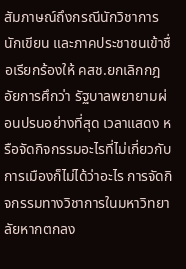สัมภาษณ์ถึงกรณีนักวิชาการ นักเขียน และภาคประชาชนเข้าชื่อเรียกร้องให้ คสช.ยกเลิกกฎอัยการศึกว่า รัฐบาลพยายามผ่อนปรนอย่างที่สุด เวลาแสดง หรือจัดกิจกรรมอะไรที่ไม่เกี่ยวกับการเมืองก็ไม่ได้ว่าอะไร การจัดกิจกรรมทางวิชาการในมหาวิทยาลัยหากตกลง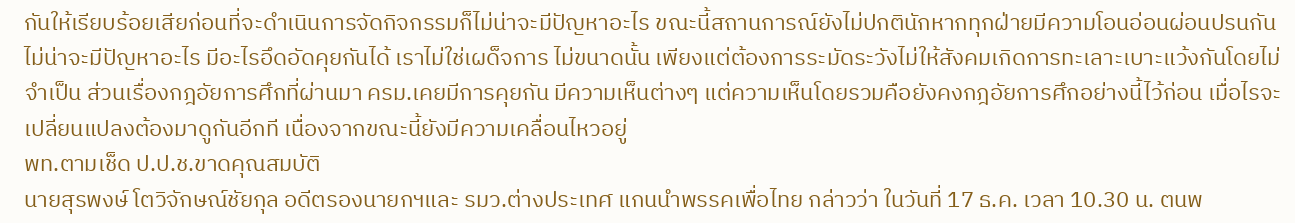กันให้เรียบร้อยเสียก่อนที่จะดำเนินการจัดกิจกรรมก็ไม่น่าจะมีปัญหาอะไร ขณะนี้สถานการณ์ยังไม่ปกตินักหากทุกฝ่ายมีความโอนอ่อนผ่อนปรนกันไม่น่าจะมีปัญหาอะไร มีอะไรอึดอัดคุยกันได้ เราไม่ใช่เผด็จการ ไม่ขนาดนั้น เพียงแต่ต้องการระมัดระวังไม่ให้สังคมเกิดการทะเลาะเบาะแว้งกันโดยไม่จำเป็น ส่วนเรื่องกฎอัยการศึกที่ผ่านมา ครม.เคยมีการคุยกัน มีความเห็นต่างๆ แต่ความเห็นโดยรวมคือยังคงกฎอัยการศึกอย่างนี้ไว้ก่อน เมื่อไรจะเปลี่ยนแปลงต้องมาดูกันอีกที เนื่องจากขณะนี้ยังมีความเคลื่อนไหวอยู่
พท.ตามเช็ด ป.ป.ช.ขาดคุณสมบัติ
นายสุรพงษ์ โตวิจักษณ์ชัยกุล อดีตรองนายกฯและ รมว.ต่างประเทศ แกนนำพรรคเพื่อไทย กล่าวว่า ในวันที่ 17 ธ.ค. เวลา 10.30 น. ตนพ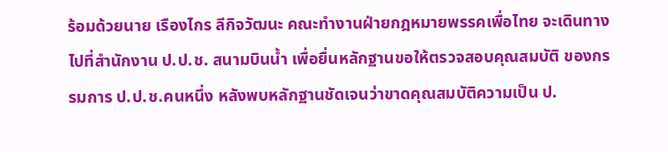ร้อมด้วยนาย เรืองไกร ลีกิจวัฒนะ คณะทำงานฝ่ายกฎหมายพรรคเพื่อไทย จะเดินทางไปที่สำนักงาน ป.ป.ช. สนามบินน้ำ เพื่อยื่นหลักฐานขอให้ตรวจสอบคุณสมบัติ ของกรรมการ ป.ป.ช.คนหนึ่ง หลังพบหลักฐานชัดเจนว่าขาดคุณสมบัติความเป็น ป.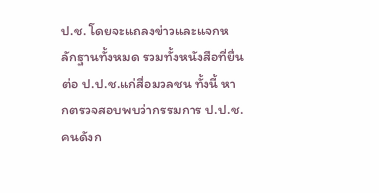ป.ช. โดยจะแถลงข่าวและแจกหลักฐานทั้งหมด รวมทั้งหนังสือที่ยื่นต่อ ป.ป.ช.แก่สื่อมวลชน ทั้งนี้ หากตรวจสอบพบว่ากรรมการ ป.ป.ช.คนดังก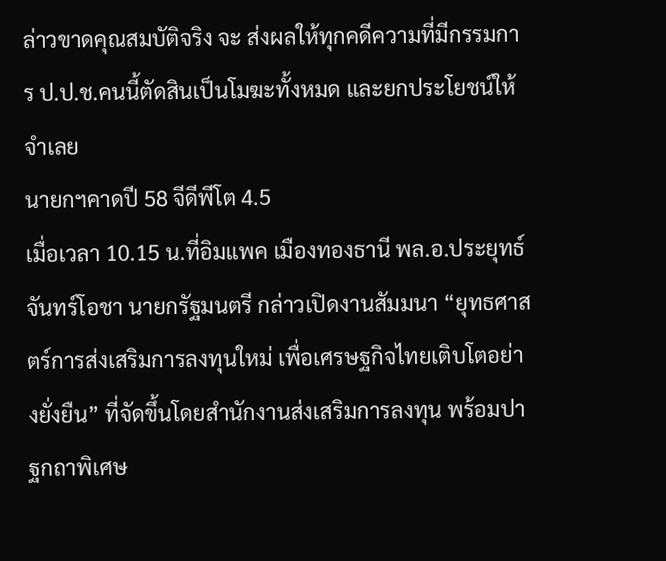ล่าวขาดคุณสมบัติจริง จะ ส่งผลให้ทุกคดีความที่มีกรรมการ ป.ป.ช.คนนี้ตัดสินเป็นโมฆะทั้งหมด และยกประโยชน์ให้จำเลย
นายกฯคาดปี 58 จีดีพีโต 4.5
เมื่อเวลา 10.15 น.ที่อิมแพค เมืองทองธานี พล.อ.ประยุทธ์ จันทร์โอชา นายกรัฐมนตรี กล่าวเปิดงานสัมมนา “ยุทธศาสตร์การส่งเสริมการลงทุนใหม่ เพื่อเศรษฐกิจไทยเติบโตอย่างยั่งยืน” ที่จัดขึ้นโดยสำนักงานส่งเสริมการลงทุน พร้อมปาฐกถาพิเศษ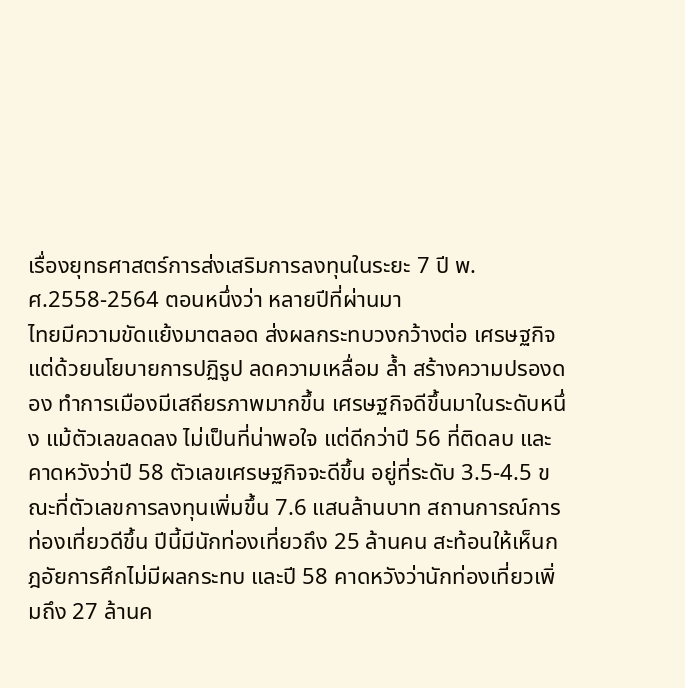เรื่องยุทธศาสตร์การส่งเสริมการลงทุนในระยะ 7 ปี พ.ศ.2558-2564 ตอนหนึ่งว่า หลายปีที่ผ่านมา
ไทยมีความขัดแย้งมาตลอด ส่งผลกระทบวงกว้างต่อ เศรษฐกิจ แต่ด้วยนโยบายการปฏิรูป ลดความเหลื่อม ล้ำ สร้างความปรองดอง ทำการเมืองมีเสถียรภาพมากขึ้น เศรษฐกิจดีขึ้นมาในระดับหนึ่ง แม้ตัวเลขลดลง ไม่เป็นที่น่าพอใจ แต่ดีกว่าปี 56 ที่ติดลบ และคาดหวังว่าปี 58 ตัวเลขเศรษฐกิจจะดีขึ้น อยู่ที่ระดับ 3.5-4.5 ขณะที่ตัวเลขการลงทุนเพิ่มขึ้น 7.6 แสนล้านบาท สถานการณ์การท่องเที่ยวดีขึ้น ปีนี้มีนักท่องเที่ยวถึง 25 ล้านคน สะท้อนให้เห็นกฎอัยการศึกไม่มีผลกระทบ และปี 58 คาดหวังว่านักท่องเที่ยวเพิ่มถึง 27 ล้านค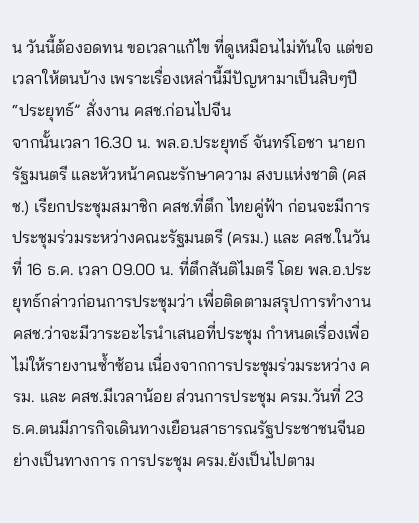น วันนี้ต้องอดทน ขอเวลาแก้ไข ที่ดูเหมือนไม่ทันใจ แต่ขอเวลาให้ตนบ้าง เพราะเรื่องเหล่านี้มีปัญหามาเป็นสิบๆปี
“ประยุทธ์” สั่งงาน คสช.ก่อนไปจีน
จากนั้นเวลา 16.30 น. พล.อ.ประยุทธ์ จันทร์โอชา นายกรัฐมนตรี และหัวหน้าคณะรักษาความ สงบแห่งชาติ (คสช.) เรียกประชุมสมาชิก คสช.ที่ตึก ไทยคู่ฟ้า ก่อนจะมีการประชุมร่วมระหว่างคณะรัฐมนตรี (ครม.) และ คสช.ในวันที่ 16 ธ.ค. เวลา 09.00 น. ที่ตึกสันติไมตรี โดย พล.อ.ประยุทธ์กล่าวก่อนการประชุมว่า เพื่อติดตามสรุปการทำงาน คสช.ว่าจะมีวาระอะไรนำเสนอที่ประชุม กำหนดเรื่องเพื่อไม่ให้รายงานซ้ำซ้อน เนื่องจากการประชุมร่วมระหว่าง ครม. และ คสช.มีเวลาน้อย ส่วนการประชุม ครม.วันที่ 23 ธ.ค.ตนมีภารกิจเดินทางเยือนสาธารณรัฐประชาชนจีนอย่างเป็นทางการ การประชุม ครม.ยังเป็นไปตาม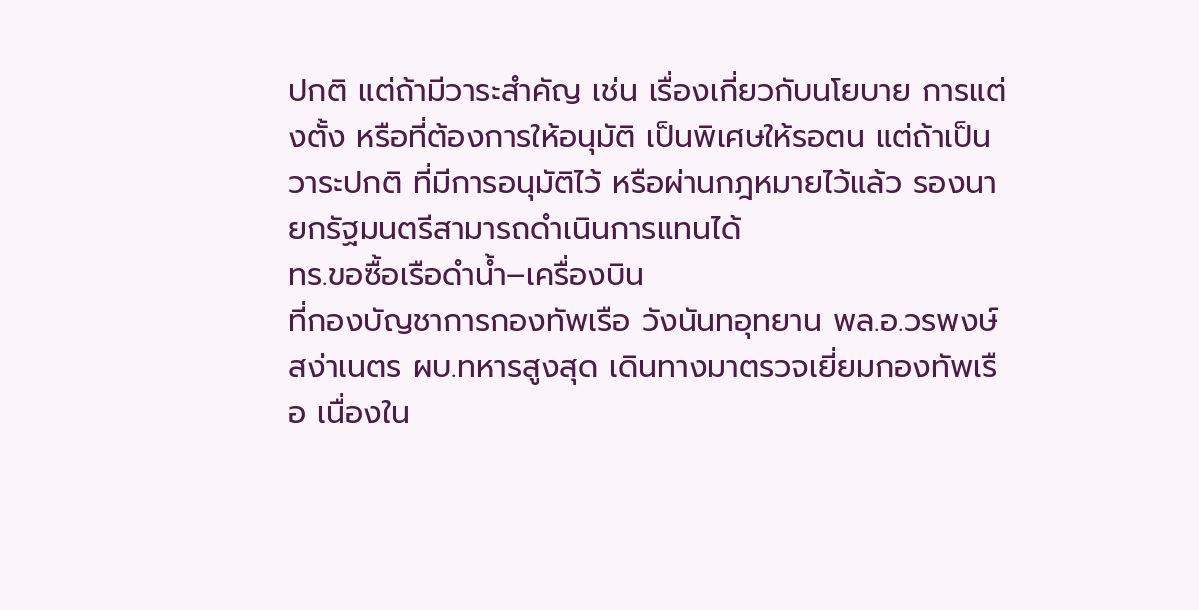ปกติ แต่ถ้ามีวาระสำคัญ เช่น เรื่องเกี่ยวกับนโยบาย การแต่งตั้ง หรือที่ต้องการให้อนุมัติ เป็นพิเศษให้รอตน แต่ถ้าเป็นวาระปกติ ที่มีการอนุมัติไว้ หรือผ่านกฎหมายไว้แล้ว รองนายกรัฐมนตรีสามารถดำเนินการแทนได้
ทร.ขอซื้อเรือดำน้ำ–เครื่องบิน
ที่กองบัญชาการกองทัพเรือ วังนันทอุทยาน พล.อ.วรพงษ์ สง่าเนตร ผบ.ทหารสูงสุด เดินทางมาตรวจเยี่ยมกองทัพเรือ เนื่องใน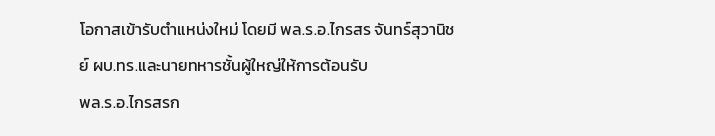โอกาสเข้ารับตำแหน่งใหม่ โดยมี พล.ร.อ.ไกรสร จันทร์สุวานิชย์ ผบ.ทร.และนายทหารชั้นผู้ใหญ่ให้การต้อนรับ
พล.ร.อ.ไกรสรก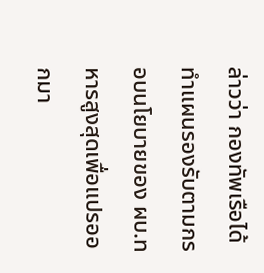ล่าวว่า กองทัพเรือได้ทำแผนรองรับตามกรอบนโยบายของ ผบ.ทหารสูงสุดเพื่อแปรออกมา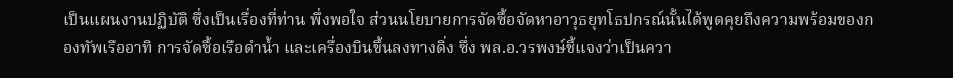เป็นแผนงานปฏิบัติ ซึ่งเป็นเรื่องที่ท่าน พึ่งพอใจ ส่วนนโยบายการจัดซื้อจัดหาอาวุธยุทโธปกรณ์นั้นได้พูดคุยถึงความพร้อมของกองทัพเรืออาทิ การจัดซื้อเรือดำน้ำ และเครื่องบินขึ้นลงทางดิ่ง ซึ่ง พล.อ.วรพงษ์ชี้แจงว่าเป็นควา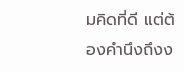มคิดที่ดี แต่ต้องคำนึงถึงง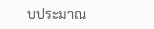บประมาณ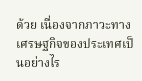ด้วย เนื่องจากภาวะทางเศรษฐกิจของประเทศเป็นอย่างไร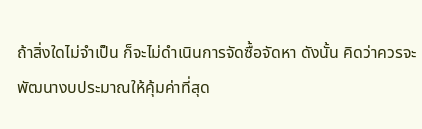ถ้าสิ่งใดไม่จำเป็น ก็จะไม่ดำเนินการจัดซื้อจัดหา ดังนั้น คิดว่าควรจะพัฒนางบประมาณให้คุ้มค่าที่สุด